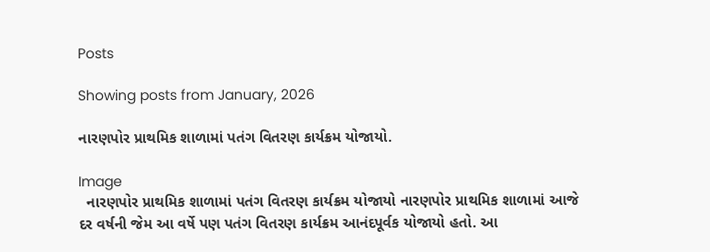Posts

Showing posts from January, 2026

નારણપોર પ્રાથમિક શાળામાં પતંગ વિતરણ કાર્યક્રમ યોજાયો.

Image
  નારણપોર પ્રાથમિક શાળામાં પતંગ વિતરણ કાર્યક્રમ યોજાયો નારણપોર પ્રાથમિક શાળામાં આજે દર વર્ષની જેમ આ વર્ષે પણ પતંગ વિતરણ કાર્યક્રમ આનંદપૂર્વક યોજાયો હતો. આ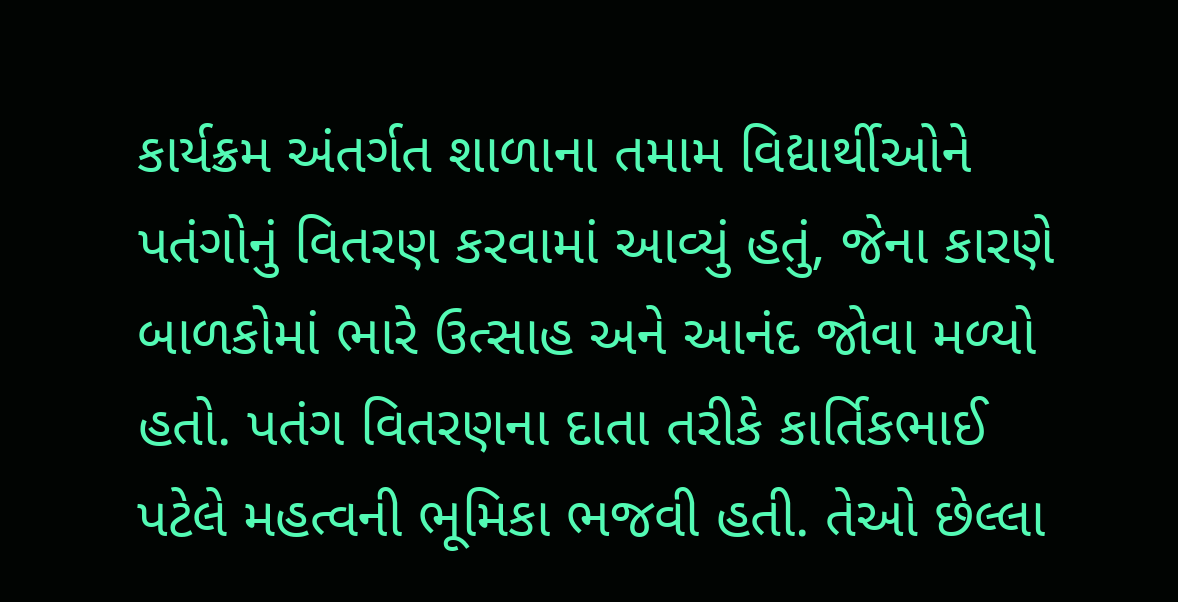કાર્યક્રમ અંતર્ગત શાળાના તમામ વિદ્યાર્થીઓને પતંગોનું વિતરણ કરવામાં આવ્યું હતું, જેના કારણે બાળકોમાં ભારે ઉત્સાહ અને આનંદ જોવા મળ્યો હતો. પતંગ વિતરણના દાતા તરીકે કાર્તિકભાઈ પટેલે મહત્વની ભૂમિકા ભજવી હતી. તેઓ છેલ્લા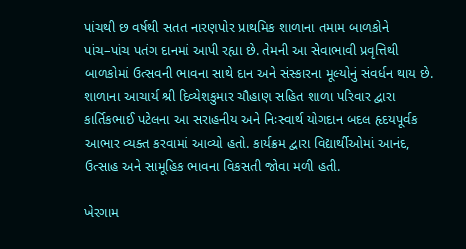પાંચથી છ વર્ષથી સતત નારણપોર પ્રાથમિક શાળાના તમામ બાળકોને પાંચ–પાંચ પતંગ દાનમાં આપી રહ્યા છે. તેમની આ સેવાભાવી પ્રવૃત્તિથી બાળકોમાં ઉત્સવની ભાવના સાથે દાન અને સંસ્કારના મૂલ્યોનું સંવર્ધન થાય છે. શાળાના આચાર્ય શ્રી દિવ્યેશકુમાર ચૌહાણ સહિત શાળા પરિવાર દ્વારા કાર્તિકભાઈ પટેલના આ સરાહનીય અને નિઃસ્વાર્થ યોગદાન બદલ હૃદયપૂર્વક આભાર વ્યક્ત કરવામાં આવ્યો હતો. કાર્યક્રમ દ્વારા વિદ્યાર્થીઓમાં આનંદ, ઉત્સાહ અને સામૂહિક ભાવના વિકસતી જોવા મળી હતી.

ખેરગામ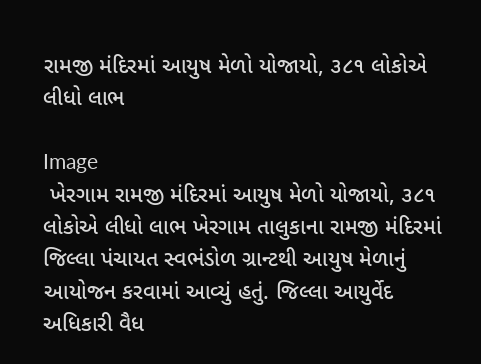રામજી મંદિરમાં આયુષ મેળો યોજાયો, ૩૮૧ લોકોએ લીધો લાભ

Image
 ખેરગામ રામજી મંદિરમાં આયુષ મેળો યોજાયો, ૩૮૧ લોકોએ લીધો લાભ ખેરગામ તાલુકાના રામજી મંદિરમાં જિલ્લા પંચાયત સ્વભંડોળ ગ્રાન્ટથી આયુષ મેળાનું આયોજન કરવામાં આવ્યું હતું. જિલ્લા આયુર્વેદ અધિકારી વૈધ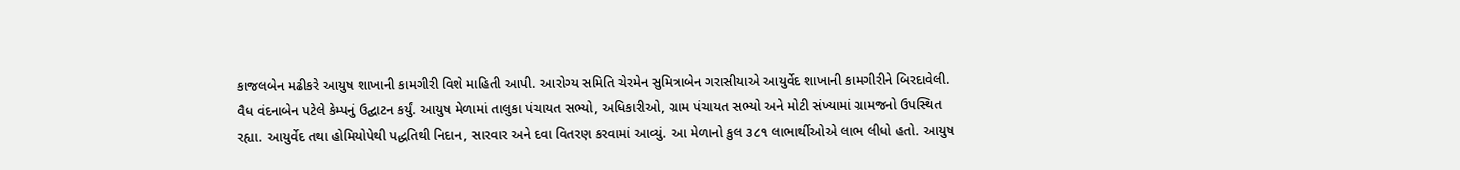કાજલબેન મઢીકરે આયુષ શાખાની કામગીરી વિશે માહિતી આપી. આરોગ્ય સમિતિ ચેરમેન સુમિત્રાબેન ગરાસીયાએ આયુર્વેદ શાખાની કામગીરીને બિરદાવેલી. વૈધ વંદનાબેન પટેલે કેમ્પનું ઉદ્ઘાટન કર્યું. આયુષ મેળામાં તાલુકા પંચાયત સભ્યો, અધિકારીઓ, ગ્રામ પંચાયત સભ્યો અને મોટી સંખ્યામાં ગ્રામજનો ઉપસ્થિત રહ્યા. આયુર્વેદ તથા હોમિયોપેથી પદ્ધતિથી નિદાન, સારવાર અને દવા વિતરણ કરવામાં આવ્યું. આ મેળાનો કુલ ૩૮૧ લાભાર્થીઓએ લાભ લીધો હતો. આયુષ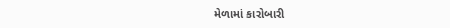મેળામાં કારોબારી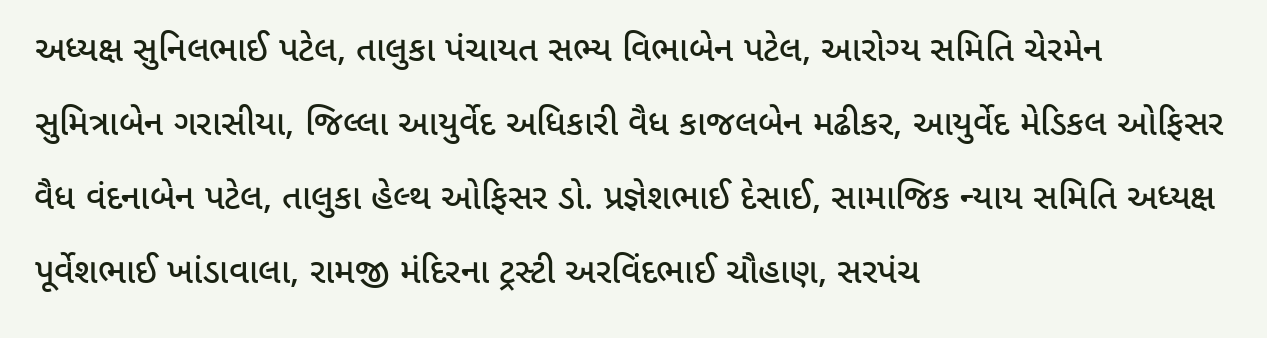અધ્યક્ષ સુનિલભાઈ પટેલ, તાલુકા પંચાયત સભ્ય વિભાબેન પટેલ, આરોગ્ય સમિતિ ચેરમેન સુમિત્રાબેન ગરાસીયા, જિલ્લા આયુર્વેદ અધિકારી વૈધ કાજલબેન મઢીકર, આયુર્વેદ મેડિકલ ઓફિસર વૈધ વંદનાબેન પટેલ, તાલુકા હેલ્થ ઓફિસર ડો. પ્રજ્ઞેશભાઈ દેસાઈ, સામાજિક ન્યાય સમિતિ અધ્યક્ષ પૂર્વેશભાઈ ખાંડાવાલા, રામજી મંદિરના ટ્રસ્ટી અરવિંદભાઈ ચૌહાણ, સરપંચ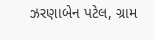ઝરણાબેન પટેલ, ગ્રામ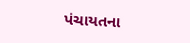પંચાયતના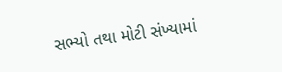સભ્યો તથા મોટી સંખ્યામાં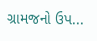ગ્રામજનો ઉપ...